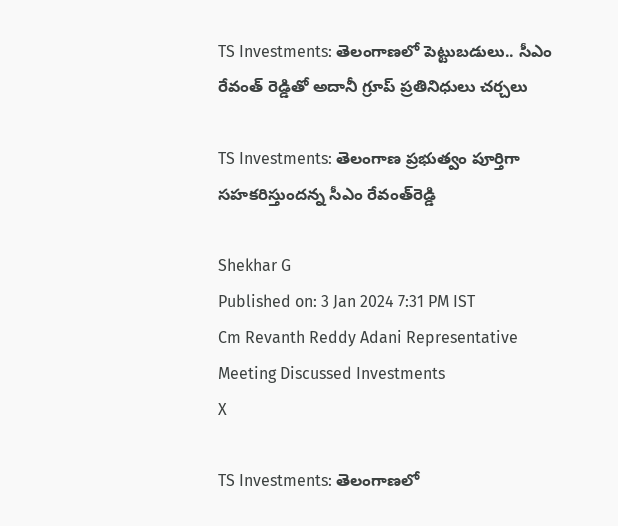TS Investments: తెలంగాణలో పెట్టుబడులు.. సీఎం రేవంత్ రెడ్డితో అదానీ గ్రూప్ ప్రతినిధులు చర్చలు

TS Investments: తెలంగాణ ప్రభుత్వం పూర్తిగా సహకరిస్తుందన్న సీఎం రేవంత్‌రెడ్డి

Shekhar G
Published on: 3 Jan 2024 7:31 PM IST
Cm Revanth Reddy Adani Representative Meeting Discussed Investments
X

TS Investments: తెలంగాణలో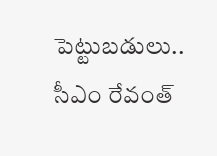పెట్టుబడులు.. సీఎం రేవంత్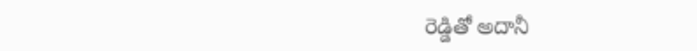రెడ్డితో అదానీ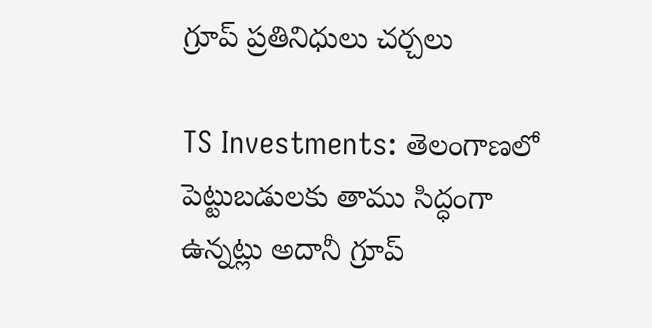గ్రూప్ ప్రతినిధులు చర్చలు

TS Investments: తెలంగాణలో పెట్టుబడులకు తాము సిద్ధంగా ఉన్నట్లు అదానీ గ్రూప్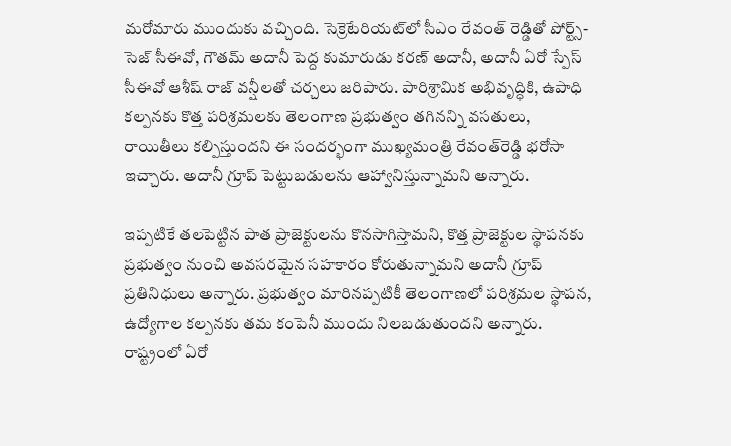మరోమారు ముందుకు వచ్చింది. సెక్రెటేరియట్‌లో సీఎం రేవంత్ రెడ్డితో పోర్ట్స్- సెజ్ సీఈవో, గౌతమ్ అదానీ పెద్ద కుమారుడు కరణ్ అదానీ, అదానీ ఏరో స్పేస్ సీఈవో ఆశీష్ రాజ్ వన్షీలతో చర్చలు జరిపారు. పారిశ్రామిక అభివృద్ధికి, ఉపాధి కల్పనకు కొత్త పరిశ్రమలకు తెలంగాణ ప్రభుత్వం తగినన్ని వసతులు, రాయితీలు కల్పిస్తుందని ఈ సందర్భంగా ముఖ్యమంత్రి రేవంత్‌రెడ్డి భరోసా ఇచ్చారు. అదానీ గ్రూప్ పెట్టుబడులను ఆహ్వానిస్తున్నామని అన్నారు.

ఇప్పటికే తలపెట్టిన పాత ప్రాజెక్టులను కొనసాగిస్తామని, కొత్త ప్రాజెక్టుల స్థాపనకు ప్రభుత్వం నుంచి అవసరమైన సహకారం కోరుతున్నామని అదానీ గ్రూప్ ప్రతినిధులు అన్నారు. ప్రభుత్వం మారినప్పటికీ తెలంగాణలో పరిశ్రమల స్థాపన, ఉద్యోగాల కల్పనకు తమ కంపెనీ ముందు నిలబడుతుందని అన్నారు. రాష్ట్రంలో ఏరో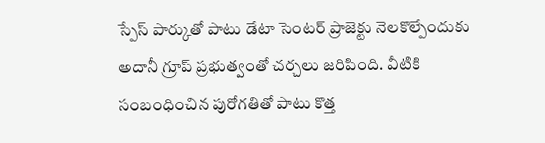స్పేస్ పార్కుతో పాటు డేటా సెంటర్ ప్రాజెక్టు నెలకొల్పేందుకు అదానీ గ్రూప్ ప్రభుత్వంతో చర్చలు జరిపింది. వీటికి సంబంధించిన పురోగతితో పాటు కొత్త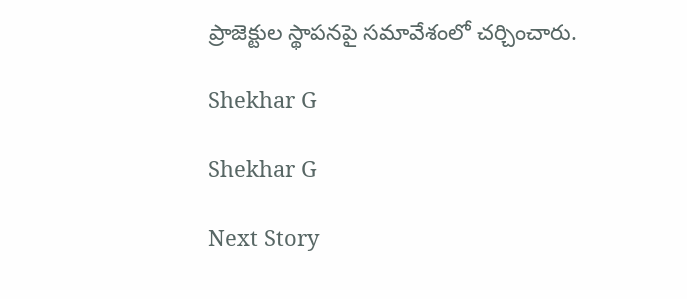ప్రాజెక్టుల స్థాపనపై సమావేశంలో చర్చించారు.

Shekhar G

Shekhar G

Next Story